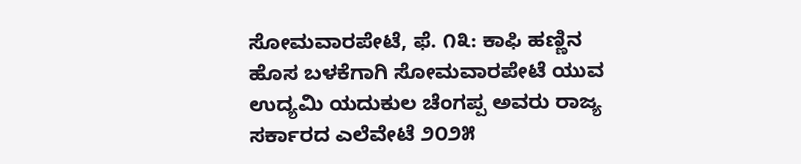ಸೋಮವಾರಪೇಟೆ, ಫೆ. ೧೩: ಕಾಫಿ ಹಣ್ಣಿನ ಹೊಸ ಬಳಕೆಗಾಗಿ ಸೋಮವಾರಪೇಟೆ ಯುವ ಉದ್ಯಮಿ ಯದುಕುಲ ಚೆಂಗಪ್ಪ ಅವರು ರಾಜ್ಯ ಸರ್ಕಾರದ ಎಲೆವೇಟೆ ೨೦೨೫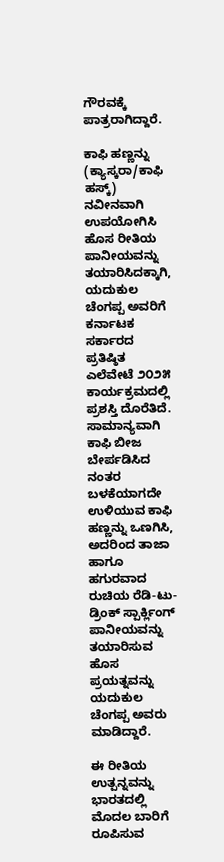ಗೌರವಕ್ಕೆ ಪಾತ್ರರಾಗಿದ್ದಾರೆ.

ಕಾಫಿ ಹಣ್ಣನ್ನು (ಕ್ಯಾಸ್ಕರಾ/ಕಾಫಿ ಹಸ್ಕ್) ನವೀನವಾಗಿ ಉಪಯೋಗಿಸಿ ಹೊಸ ರೀತಿಯ ಪಾನೀಯವನ್ನು ತಯಾರಿಸಿದಕ್ಕಾಗಿ, ಯದುಕುಲ ಚೆಂಗಪ್ಪ ಅವರಿಗೆ ಕರ್ನಾಟಕ ಸರ್ಕಾರದ ಪ್ರತಿಷ್ಠಿತ ಎಲೆವೇಟೆ ೨೦೨೫ ಕಾರ್ಯಕ್ರಮದಲ್ಲಿ ಪ್ರಶಸ್ತಿ ದೊರೆತಿದೆ. ಸಾಮಾನ್ಯವಾಗಿ ಕಾಫಿ ಬೀಜ ಬೇರ್ಪಡಿಸಿದ ನಂತರ ಬಳಕೆಯಾಗದೇ ಉಳಿಯುವ ಕಾಫಿ ಹಣ್ಣನ್ನು ಒಣಗಿಸಿ, ಅದರಿಂದ ತಾಜಾ ಹಾಗೂ ಹಗುರವಾದ ರುಚಿಯ ರೆಡಿ-ಟು-ಡ್ರಿಂಕ್ ಸ್ಪಾರ್ಕ್ಲಿಂಗ್ ಪಾನೀಯವನ್ನು ತಯಾರಿಸುವ ಹೊಸ ಪ್ರಯತ್ನವನ್ನು ಯದುಕುಲ ಚೆಂಗಪ್ಪ ಅವರು ಮಾಡಿದ್ದಾರೆ.

ಈ ರೀತಿಯ ಉತ್ಪನ್ನವನ್ನು ಭಾರತದಲ್ಲಿ ಮೊದಲ ಬಾರಿಗೆ ರೂಪಿಸುವ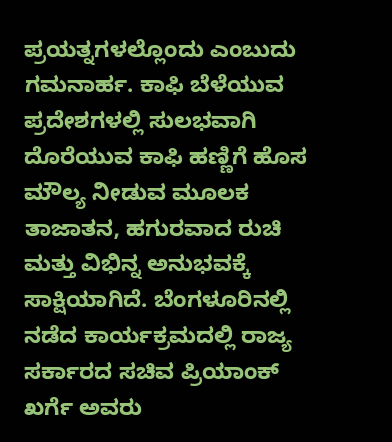ಪ್ರಯತ್ನಗಳಲ್ಲೊಂದು ಎಂಬುದು ಗಮನಾರ್ಹ. ಕಾಫಿ ಬೆಳೆಯುವ ಪ್ರದೇಶಗಳಲ್ಲಿ ಸುಲಭವಾಗಿ ದೊರೆಯುವ ಕಾಫಿ ಹಣ್ಣಿಗೆ ಹೊಸ ಮೌಲ್ಯ ನೀಡುವ ಮೂಲಕ ತಾಜಾತನ, ಹಗುರವಾದ ರುಚಿ ಮತ್ತು ವಿಭಿನ್ನ ಅನುಭವಕ್ಕೆ ಸಾಕ್ಷಿಯಾಗಿದೆ. ಬೆಂಗಳೂರಿನಲ್ಲಿ ನಡೆದ ಕಾರ್ಯಕ್ರಮದಲ್ಲಿ ರಾಜ್ಯ ಸರ್ಕಾರದ ಸಚಿವ ಪ್ರಿಯಾಂಕ್ ಖರ್ಗೆ ಅವರು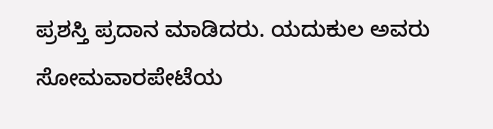ಪ್ರಶಸ್ತಿ ಪ್ರದಾನ ಮಾಡಿದರು. ಯದುಕುಲ ಅವರು ಸೋಮವಾರಪೇಟೆಯ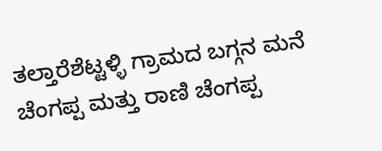ತಲ್ತಾರೆಶೆಟ್ಟಳ್ಳಿ ಗ್ರಾಮದ ಬಗ್ಗನ ಮನೆ ಚೆಂಗಪ್ಪ ಮತ್ತು ರಾಣಿ ಚೆಂಗಪ್ಪ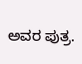ಅವರ ಪುತ್ರ.